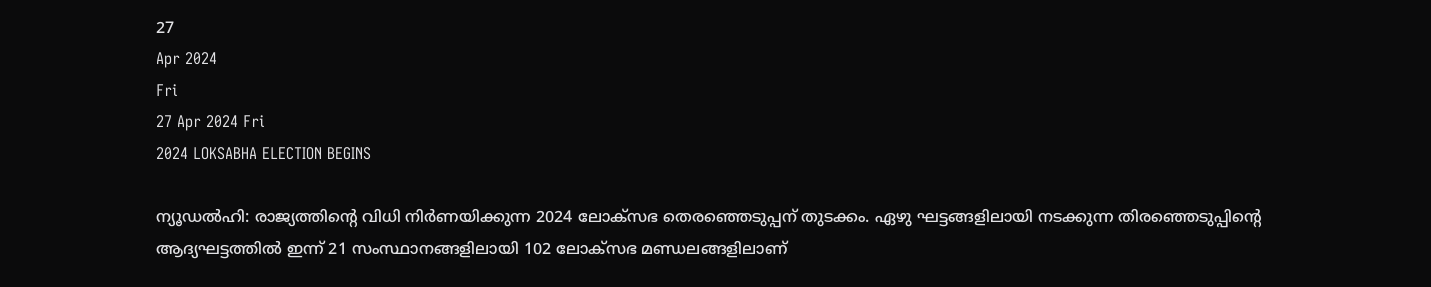27
Apr 2024
Fri
27 Apr 2024 Fri
2024 LOKSABHA ELECTION BEGINS

ന്യൂഡല്‍ഹി: രാജ്യത്തിന്റെ വിധി നിര്‍ണയിക്കുന്ന 2024 ലോക്‌സഭ തെരഞ്ഞെടുപ്പന് തുടക്കം. ഏഴു ഘട്ടങ്ങളിലായി നടക്കുന്ന തിരഞ്ഞെടുപ്പിന്റെ ആദ്യഘട്ടത്തില്‍ ഇന്ന് 21 സംസ്ഥാനങ്ങളിലായി 102 ലോക്‌സഭ മണ്ഡലങ്ങളിലാണ്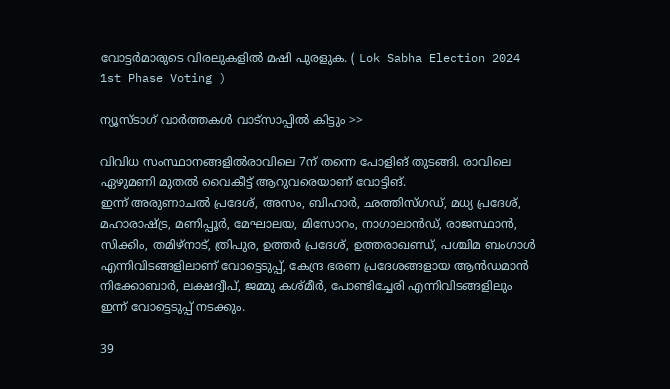വോട്ടര്‍മാരുടെ വിരലുകളില്‍ മഷി പുരളുക. ( Lok Sabha Election 2024 1st Phase Voting )

ന്യൂസ്ടാഗ് വാര്‍ത്തകള്‍ വാട്‌സാപ്പില്‍ കിട്ടും >>

വിവിധ സംസ്ഥാനങ്ങളില്‍രാവിലെ 7ന് തന്നെ പോളിങ് തുടങ്ങി. രാവിലെ ഏഴുമണി മുതല്‍ വൈകീട്ട് ആറുവരെയാണ് വോട്ടിങ്.
ഇന്ന് അരുണാചല്‍ പ്രദേശ്, അസം, ബിഹാര്‍, ഛത്തിസ്ഗഡ്, മധ്യ പ്രദേശ്, മഹാരാഷ്ട്ര, മണിപ്പൂര്‍, മേഘാലയ, മിസോറം, നാഗാലാന്‍ഡ്, രാജസ്ഥാന്‍, സിക്കിം, തമിഴ്‌നാട്, ത്രിപുര, ഉത്തര്‍ പ്രദേശ്, ഉത്തരാഖണ്ഡ്, പശ്ചിമ ബംഗാള്‍ എന്നിവിടങ്ങളിലാണ് വോട്ടെടുപ്പ്, കേന്ദ്ര ഭരണ പ്രദേശങ്ങളായ ആന്‍ഡമാന്‍ നിക്കോബാര്‍, ലക്ഷദ്വീപ്, ജമ്മു കശ്മീര്‍, പോണ്ടിച്ചേരി എന്നിവിടങ്ങളിലും ഇന്ന് വോട്ടെടുപ്പ് നടക്കും.

39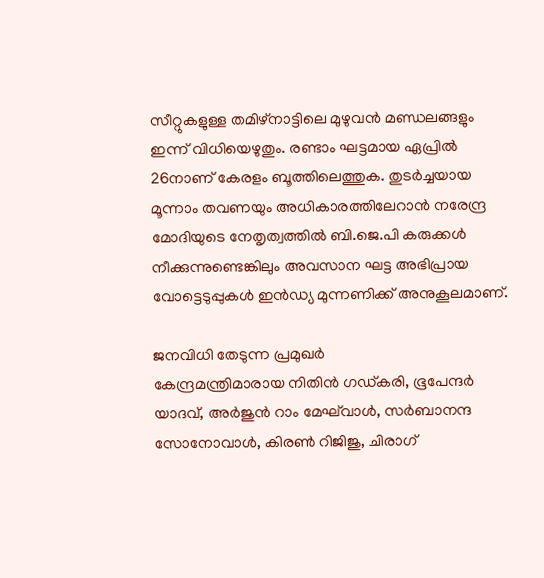സീറ്റുകളുള്ള തമിഴ്‌നാട്ടിലെ മുഴുവന്‍ മണ്ഡലങ്ങളും ഇന്ന് വിധിയെഴുതും. രണ്ടാം ഘട്ടമായ ഏപ്രില്‍ 26നാണ് കേരളം ബൂത്തിലെത്തുക. തുടര്‍ച്ചയായ മൂന്നാം തവണയും അധികാരത്തിലേറാന്‍ നരേന്ദ്ര മോദിയുടെ നേതൃത്വത്തില്‍ ബി.ജെ.പി കരുക്കള്‍ നീക്കുന്നുണ്ടെങ്കിലും അവസാന ഘട്ട അഭിപ്രായ വോട്ടെടുപ്പുകള്‍ ഇന്‍ഡ്യ മുന്നണിക്ക് അനുകൂലമാണ്.

ജനവിധി തേടുന്ന പ്രമുഖര്‍
കേന്ദ്രമന്ത്രിമാരായ നിതിന്‍ ഗഡ്കരി, ഭൂപേന്ദര്‍ യാദവ്, അര്‍ജുന്‍ റാം മേഘ്‌വാള്‍, സര്‍ബാനന്ദ സോനോവാള്‍, കിരണ്‍ റിജിജു, ചിരാഗ്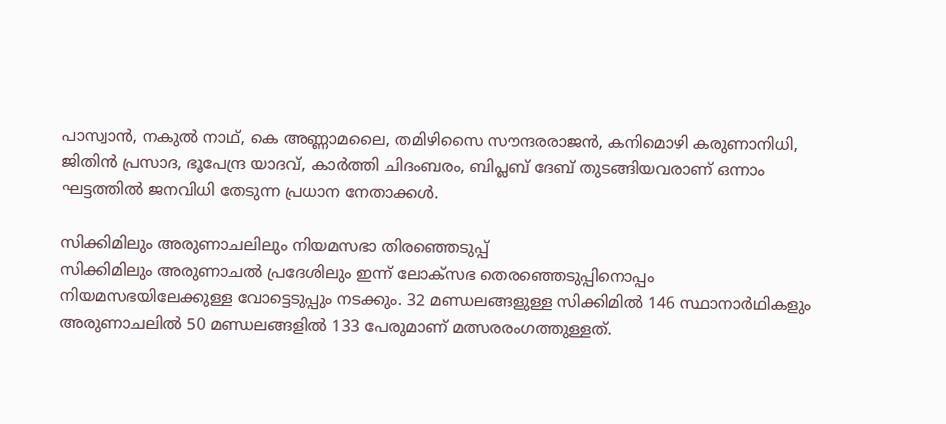പാസ്വാന്‍, നകുല്‍ നാഥ്, കെ അണ്ണാമലൈ, തമിഴിസൈ സൗന്ദരരാജന്‍, കനിമൊഴി കരുണാനിധി, ജിതിന്‍ പ്രസാദ, ഭൂപേന്ദ്ര യാദവ്, കാര്‍ത്തി ചിദംബരം, ബിപ്ലബ് ദേബ് തുടങ്ങിയവരാണ് ഒന്നാം ഘട്ടത്തില്‍ ജനവിധി തേടുന്ന പ്രധാന നേതാക്കള്‍.

സിക്കിമിലും അരുണാചലിലും നിയമസഭാ തിരഞ്ഞെടുപ്പ്
സിക്കിമിലും അരുണാചല്‍ പ്രദേശിലും ഇന്ന് ലോക്‌സഭ തെരഞ്ഞെടുപ്പിനൊപ്പം നിയമസഭയിലേക്കുള്ള വോട്ടെടുപ്പും നടക്കും. 32 മണ്ഡലങ്ങളുള്ള സിക്കിമില്‍ 146 സ്ഥാനാര്‍ഥികളും അരുണാചലില്‍ 50 മണ്ഡലങ്ങളില്‍ 133 പേരുമാണ് മത്സരരംഗത്തുള്ളത്.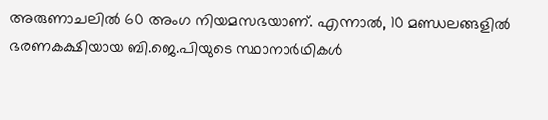അരുണാചലില്‍ 60 അംഗ നിയമസഭയാണ്. എന്നാല്‍, 10 മണ്ഡലങ്ങളില്‍ ഭരണകക്ഷിയായ ബി.ജെ.പിയുടെ സ്ഥാനാര്‍ഥികള്‍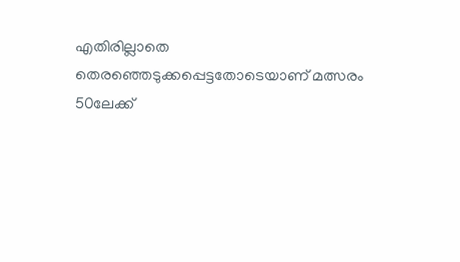എതിരില്ലാതെ തെരഞ്ഞെടുക്കപ്പെട്ടതോടെയാണ് മത്സരം 50ലേക്ക്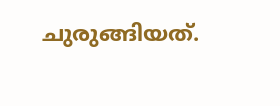ചുരുങ്ങിയത്.